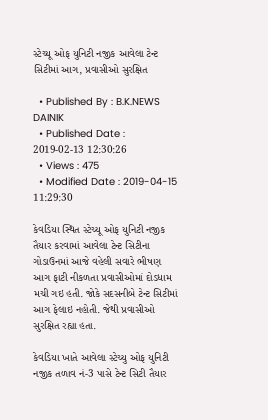સ્ટેચ્યૂ ઓફ યુનિટી નજીક આવેલા ટેન્ટ સિટીમાં આગ, પ્રવાસીઓ સુરક્ષિત

  • Published By : B.K.NEWS DAINIK
  • Published Date : 2019-02-13 12:30:26
  • Views : 475
  • Modified Date : 2019-04-15 11:29:30

કેવડિયા સ્થિત સ્ટેચ્યૂ ઓફ યુનિટી નજીક તૈયાર કરવામાં આવેલા ટેન્ટ સિટીના ગોડાઉનમાં આજે વહેલી સવારે ભીષણ આગ ફાટી નીકળતા પ્રવાસીઓમાં દોડધામ મચી ગઇ હતી. જોકે સદસનીબે ટેન્ટ સિટીમાં આગ ફેલાઇ નહોતી. જેથી પ્રવાસીઓ સુરક્ષિત રહ્યા હતા.

કેવડિયા ખાતે આવેલા સ્ટેચ્યુ ઓફ યુનિટી નજીક તળાવ નં-3 પાસે ટેન્ટ સિટી તૈયાર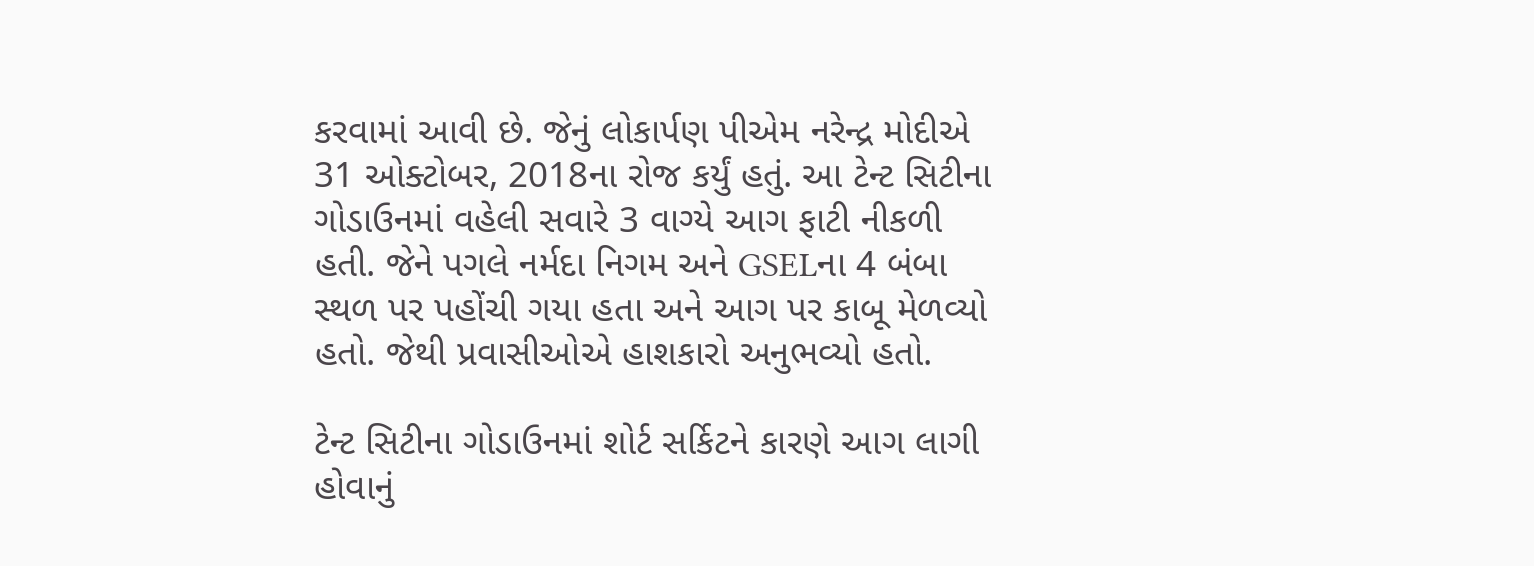કરવામાં આવી છે. જેનું લોકાર્પણ પીએમ નરેન્દ્ર મોદીએ 31 ઓક્ટોબર, 2018ના રોજ કર્યું હતું. આ ટેન્ટ સિટીના ગોડાઉનમાં વહેલી સવારે 3 વાગ્યે આગ ફાટી નીકળી હતી. જેને પગલે નર્મદા નિગમ અને GSELના 4 બંબા સ્થળ પર પહોંચી ગયા હતા અને આગ પર કાબૂ મેળવ્યો હતો. જેથી પ્રવાસીઓએ હાશકારો અનુભવ્યો હતો.

ટેન્ટ સિટીના ગોડાઉનમાં શોર્ટ સર્કિટને કારણે આગ લાગી હોવાનું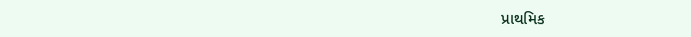પ્રાથમિક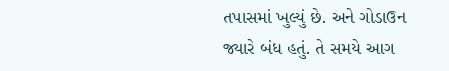તપાસમાં ખુલ્યું છે. અને ગોડાઉન જ્યારે બંધ હતું. તે સમયે આગ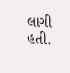લાગી હતી.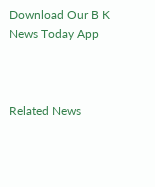Download Our B K News Today App



Related News